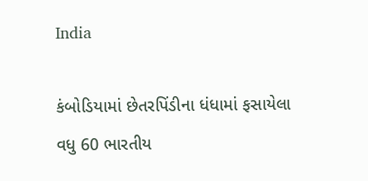India

કંબોડિયામાં છેતરપિંડીના ધંધામાં ફસાયેલા વધુ 60 ભારતીય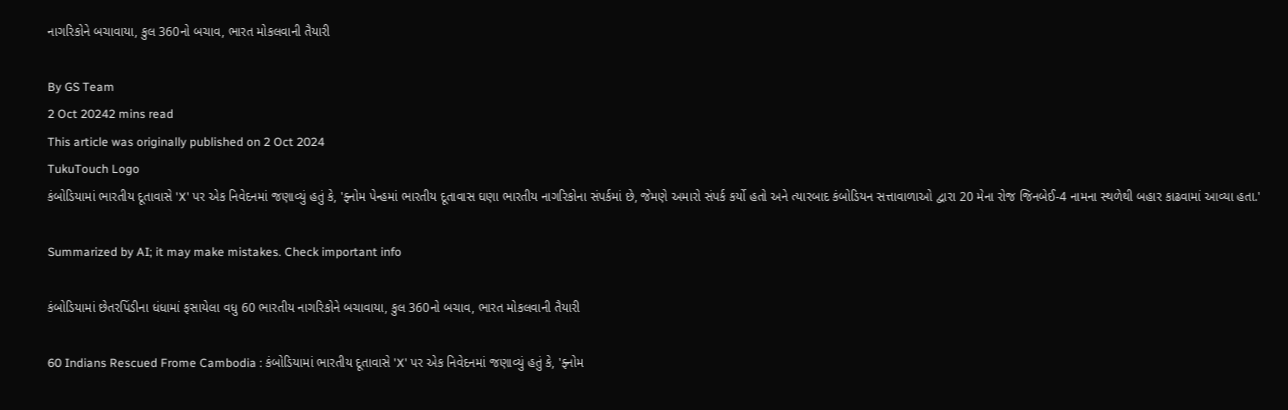નાગરિકોને બચાવાયા, કુલ 360નો બચાવ, ભારત મોકલવાની તૈયારી

By GS Team
2 Oct 20242 mins read
This article was originally published on 2 Oct 2024
TukuTouch Logo
કંબોડિયામાં ભારતીય દૂતાવાસે 'X' પર એક નિવેદનમાં જણાવ્યું હતું કે, 'ફ્નોમ પેન્હમાં ભારતીય દૂતાવાસ ઘણા ભારતીય નાગરિકોના સંપર્કમાં છે, જેમણે અમારો સંપર્ક કર્યો હતો અને ત્યારબાદ કંબોડિયન સત્તાવાળાઓ દ્વારા 20 મેના રોજ જિનબેઈ-4 નામના સ્થળેથી બહાર કાઢવામાં આવ્યા હતા.'

Summarized by AI; it may make mistakes. Check important info

કંબોડિયામાં છેતરપિંડીના ધંધામાં ફસાયેલા વધુ 60 ભારતીય નાગરિકોને બચાવાયા, કુલ 360નો બચાવ, ભારત મોકલવાની તૈયારી

60 Indians Rescued Frome Cambodia : કંબોડિયામાં ભારતીય દૂતાવાસે 'X' પર એક નિવેદનમાં જણાવ્યું હતું કે, 'ફ્નોમ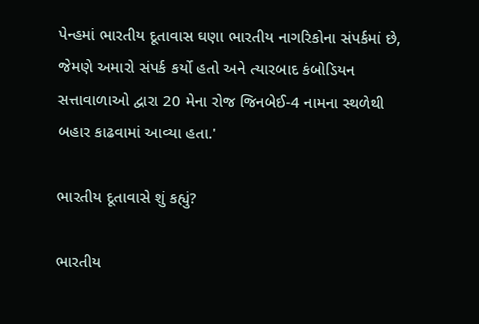પેન્હમાં ભારતીય દૂતાવાસ ઘણા ભારતીય નાગરિકોના સંપર્કમાં છે, જેમણે અમારો સંપર્ક કર્યો હતો અને ત્યારબાદ કંબોડિયન સત્તાવાળાઓ દ્વારા 20 મેના રોજ જિનબેઈ-4 નામના સ્થળેથી બહાર કાઢવામાં આવ્યા હતા.'

ભારતીય દૂતાવાસે શું કહ્યું?

ભારતીય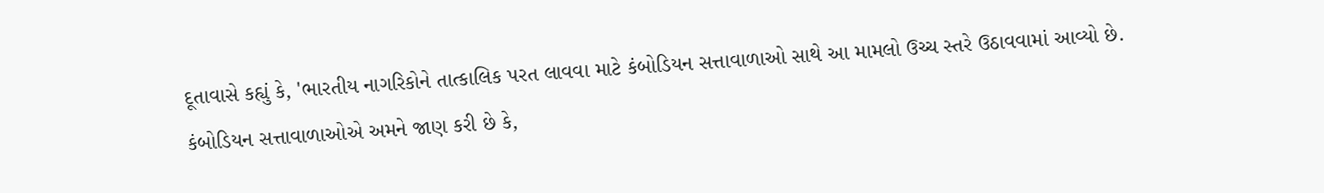દૂતાવાસે કહ્યું કે, 'ભારતીય નાગરિકોને તાત્કાલિક પરત લાવવા માટે કંબોડિયન સત્તાવાળાઓ સાથે આ મામલો ઉચ્ચ સ્તરે ઉઠાવવામાં આવ્યો છે. કંબોડિયન સત્તાવાળાઓએ અમને જાણ કરી છે કે,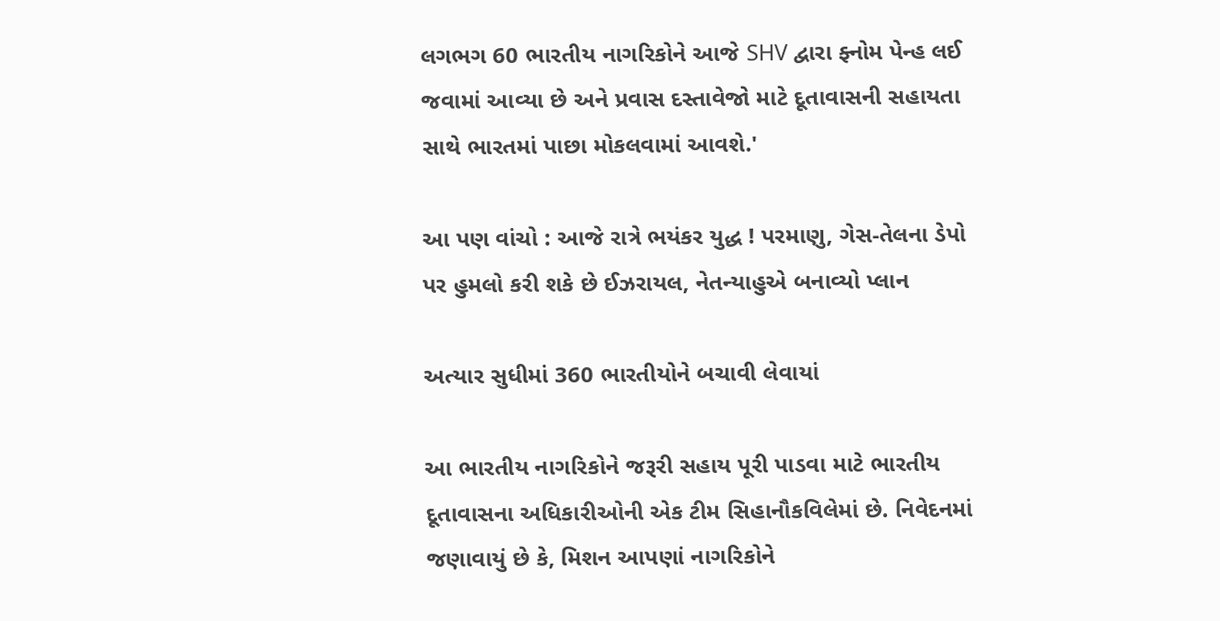લગભગ 60 ભારતીય નાગરિકોને આજે SHV દ્વારા ફ્નોમ પેન્હ લઈ જવામાં આવ્યા છે અને પ્રવાસ દસ્તાવેજો માટે દૂતાવાસની સહાયતા સાથે ભારતમાં પાછા મોકલવામાં આવશે.'

આ પણ વાંચો : આજે રાત્રે ભયંકર યુદ્ધ ! પરમાણુ, ગેસ-તેલના ડેપો પર હુમલો કરી શકે છે ઈઝરાયલ, નેતન્યાહુએ બનાવ્યો પ્લાન

અત્યાર સુધીમાં 360 ભારતીયોને બચાવી લેવાયાં

આ ભારતીય નાગરિકોને જરૂરી સહાય પૂરી પાડવા માટે ભારતીય દૂતાવાસના અધિકારીઓની એક ટીમ સિહાનૌકવિલેમાં છે. નિવેદનમાં જણાવાયું છે કે, મિશન આપણાં નાગરિકોને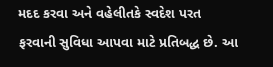મદદ કરવા અને વહેલીતકે સ્વદેશ પરત ફરવાની સુવિધા આપવા માટે પ્રતિબદ્ધ છે. આ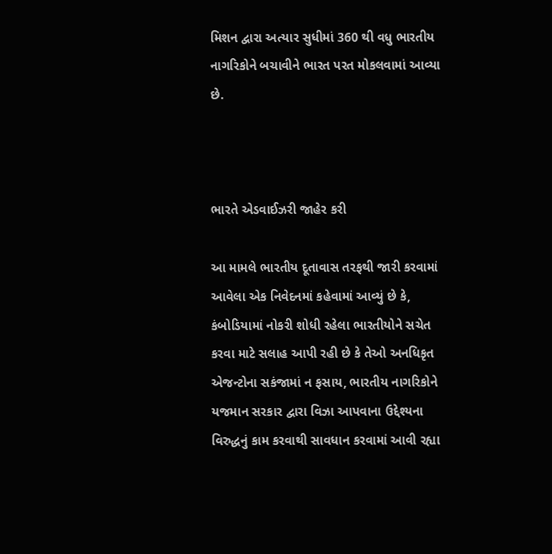મિશન દ્વારા અત્યાર સુધીમાં 360 થી વધુ ભારતીય નાગરિકોને બચાવીને ભારત પરત મોકલવામાં આવ્યા છે.



ભારતે એડવાઈઝરી જાહેર કરી

આ મામલે ભારતીય દૂતાવાસ તરફથી જારી કરવામાં આવેલા એક નિવેદનમાં કહેવામાં આવ્યું છે કે, કંબોડિયામાં નોકરી શોધી રહેલા ભારતીયોને સચેત કરવા માટે સલાહ આપી રહી છે કે તેઓ અનધિકૃત એજન્ટોના સકંજામાં ન ફસાય, ભારતીય નાગરિકોને યજમાન સરકાર દ્વારા વિઝા આપવાના ઉદ્દેશ્યના વિરુદ્ધનું કામ કરવાથી સાવધાન કરવામાં આવી રહ્યા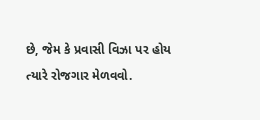છે, જેમ કે પ્રવાસી વિઝા પર હોય ત્યારે રોજગાર મેળવવો.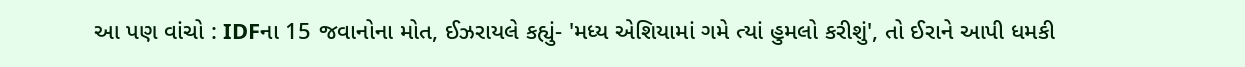આ પણ વાંચો : IDFના 15 જવાનોના મોત, ઈઝરાયલે કહ્યું- 'મધ્ય એશિયામાં ગમે ત્યાં હુમલો કરીશું', તો ઈરાને આપી ધમકી